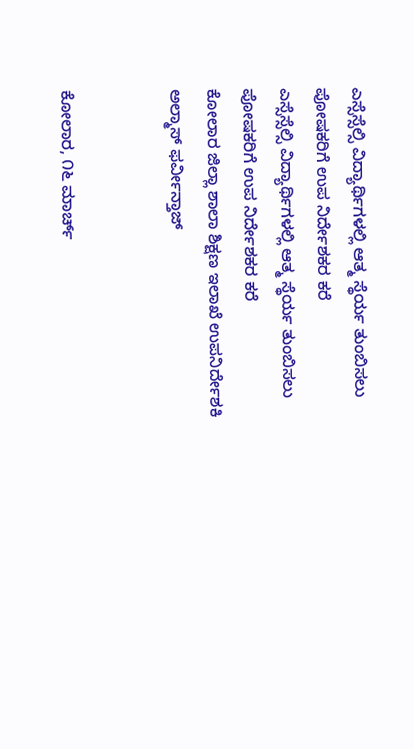ಎಸ್ಸೆಸ್ಸೆಲ್ಸಿ ವಿದ್ಯಾರ್ಥಿಗಳಲ್ಲಿ ಆತ್ಮ ಸ್ಥೆರ್ಯ ತುಂಬಿಸಲು ಪೋಷಕರಿಗೆ ಉಪ ನಿರ್ದೇಶಕರ ಕರೆ
ಎಸ್ಸೆಸ್ಸೆಲ್ಸಿ ವಿದ್ಯಾರ್ಥಿಗಳಲ್ಲಿ ಆತ್ಮ ಸ್ಥೆರ್ಯ ತುಂಬಿಸಲು ಪೋಷಕರಿಗೆ ಉಪ ನಿರ್ದೇಶಕರ ಕರೆ
ಕೋಲಾರ ಜಿಲ್ಲಾ ಶಾಲಾ ಶಿಕ್ಷಣ ಇಲಾಖೆ ಉಪನಿರ್ದೇಶಕಿ ಅಲ್ಮಾಸ್ ಫರ್ವೀನ್ತಾಜ್


ಕೋಲಾರ, ೧೬ ಮಾರ್ಚ್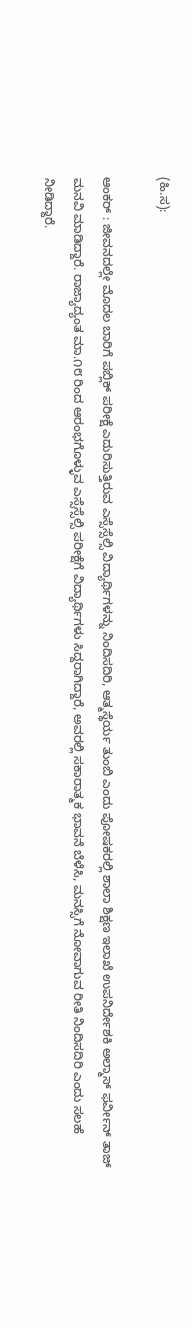(ಹಿ.ಸ):

ಆಂಕರ್ : ಜೀವನದಲ್ಲೇ ಮೊದಲ ಬಾರಿಗೆ ಪಬ್ಲಿಕ್ ಪರೀಕ್ಷೆ ಎದುರಿಸುತ್ತಿರುವ ಎಸ್ಸೆಸ್ಸೆಲ್ಸಿ ವಿದ್ಯಾರ್ಥಿಗಳನ್ನು ನಿಂದಿಸದಿರಿ, ಆತ್ಮಸ್ಥೆರ್ಯ ತುಂಬಿ ಎಂದು ಪೋಷಕರಲ್ಲಿ ಶಾಲಾ ಶಿಕ್ಷಣ ಇಲಾಖೆ ಉಪನಿರ್ದೇಶಕಿ ಅಲ್ಮಾಸ್ ಫರ್ವೀನ್ ತಾಜ್ ಮನವಿ ಮಾಡಿದ್ದಾರೆ. ರಾಜ್ಯಾದ್ಯಂತ ಮಾ.೧೮ ರಿಂದ ಆರಂಭಗೊಳ್ಳುವ ಎಸ್ಸೆಸ್ಸೆಲ್ಸಿ ಪರೀಕ್ಷೆಗೆ ವಿದ್ಯಾರ್ಥಿಗಳು ಸಿದ್ದರಾಗಿದ್ದಾರೆ, ಅವರಲ್ಲಿ ಸಕಾರಾತ್ಮಕ ಭಾವನೆ ಬೆಳೆಸಿ, ಮನಸ್ಸಿಗೆ ನೋವಾಗುವ ರೀತಿ ನಿಂದಿಸದಿರಿ ಎಂದು ಸಲಹೆ ನೀಡಿದ್ದಾರೆ.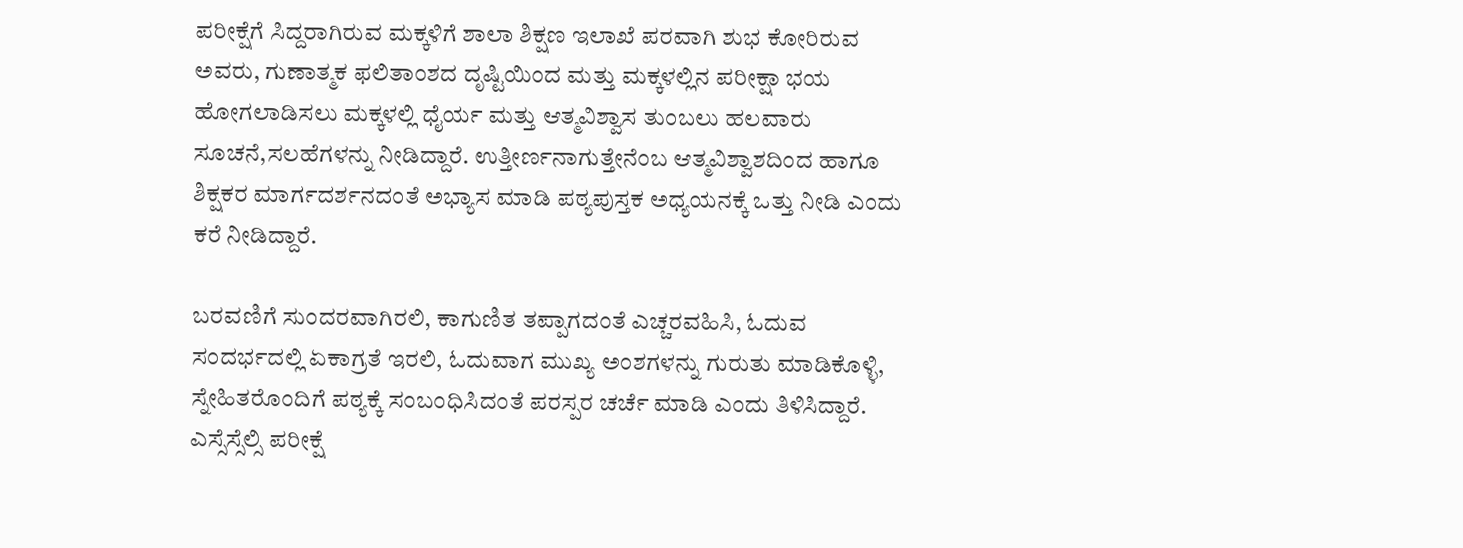ಪರೀಕ್ಷೆಗೆ ಸಿದ್ದರಾಗಿರುವ ಮಕ್ಕಳಿಗೆ ಶಾಲಾ ಶಿಕ್ಷಣ ಇಲಾಖೆ ಪರವಾಗಿ ಶುಭ ಕೋರಿರುವ ಅವರು, ಗುಣಾತ್ಮಕ ಫಲಿತಾಂಶದ ದೃಷ್ಟಿಯಿಂದ ಮತ್ತು ಮಕ್ಕಳಲ್ಲಿನ ಪರೀಕ್ಷಾ ಭಯ ಹೋಗಲಾಡಿಸಲು ಮಕ್ಕಳಲ್ಲಿ ಧೈರ್ಯ ಮತ್ತು ಆತ್ಮವಿಶ್ವಾಸ ತುಂಬಲು ಹಲವಾರು ಸೂಚನೆ,ಸಲಹೆಗಳನ್ನು ನೀಡಿದ್ದಾರೆ. ಉತ್ತೀರ್ಣನಾಗುತ್ತೇನೆಂಬ ಆತ್ಮವಿಶ್ವಾಶದಿಂದ ಹಾಗೂ ಶಿಕ್ಷಕರ ಮಾರ್ಗದರ್ಶನದಂತೆ ಅಭ್ಯಾಸ ಮಾಡಿ ಪಠ್ಯಪುಸ್ತಕ ಅಧ್ಯಯನಕ್ಕೆ ಒತ್ತು ನೀಡಿ ಎಂದು ಕರೆ ನೀಡಿದ್ದಾರೆ.

ಬರವಣಿಗೆ ಸುಂದರವಾಗಿರಲಿ, ಕಾಗುಣಿತ ತಪ್ಪಾಗದಂತೆ ಎಚ್ಚರವಹಿಸಿ, ಓದುವ ಸಂದರ್ಭದಲ್ಲಿ ಏಕಾಗ್ರತೆ ಇರಲಿ, ಓದುವಾಗ ಮುಖ್ಯ ಅಂಶಗಳನ್ನು ಗುರುತು ಮಾಡಿಕೊಳ್ಳಿ, ಸ್ನೇಹಿತರೊಂದಿಗೆ ಪಠ್ಯಕ್ಕೆ ಸಂಬಂಧಿಸಿದಂತೆ ಪರಸ್ಪರ ಚರ್ಚೆ ಮಾಡಿ ಎಂದು ತಿಳಿಸಿದ್ದಾರೆ. ಎಸ್ಸೆಸ್ಸೆಲ್ಸಿ ಪರೀಕ್ಷೆ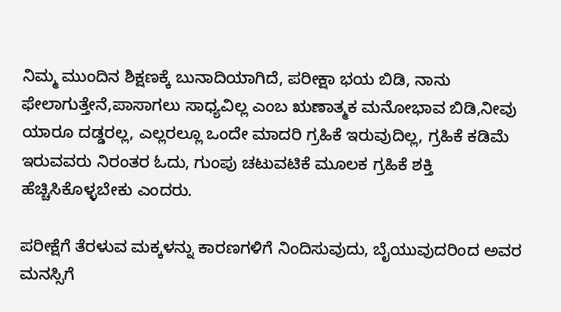ನಿಮ್ಮ ಮುಂದಿನ ಶಿಕ್ಷಣಕ್ಕೆ ಬುನಾದಿಯಾಗಿದೆ, ಪರೀಕ್ಷಾ ಭಯ ಬಿಡಿ, ನಾನು ಫೇಲಾಗುತ್ತೇನೆ,ಪಾಸಾಗಲು ಸಾಧ್ಯವಿಲ್ಲ ಎಂಬ ಋಣಾತ್ಮಕ ಮನೋಭಾವ ಬಿಡಿ,ನೀವು ಯಾರೂ ದಡ್ಡರಲ್ಲ, ಎಲ್ಲರಲ್ಲೂ ಒಂದೇ ಮಾದರಿ ಗ್ರಹಿಕೆ ಇರುವುದಿಲ್ಲ, ಗ್ರಹಿಕೆ ಕಡಿಮೆ ಇರುವವರು ನಿರಂತರ ಓದು, ಗುಂಪು ಚಟುವಟಿಕೆ ಮೂಲಕ ಗ್ರಹಿಕೆ ಶಕ್ತಿ ಹೆಚ್ಚಿಸಿಕೊಳ್ಳಬೇಕು ಎಂದರು.

ಪರೀಕ್ಷೆಗೆ ತೆರಳುವ ಮಕ್ಕಳನ್ನು ಕಾರಣಗಳಿಗೆ ನಿಂದಿಸುವುದು, ಬೈಯುವುದರಿಂದ ಅವರ ಮನಸ್ಸಿಗೆ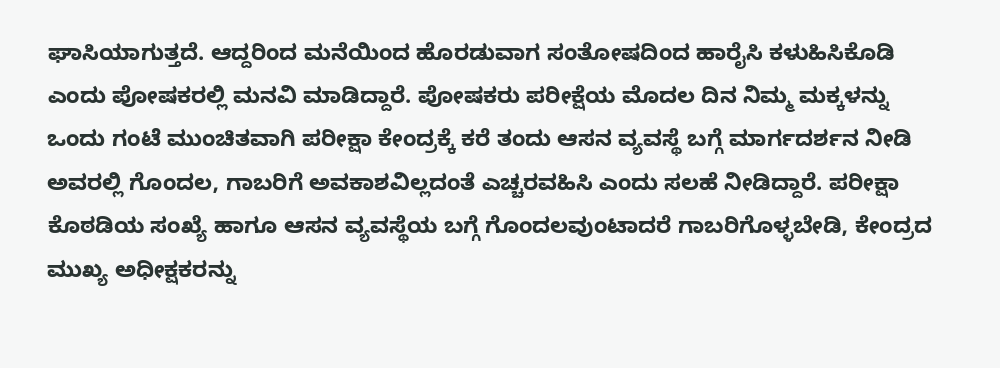ಘಾಸಿಯಾಗುತ್ತದೆ. ಆದ್ದರಿಂದ ಮನೆಯಿಂದ ಹೊರಡುವಾಗ ಸಂತೋಷದಿಂದ ಹಾರೈಸಿ ಕಳುಹಿಸಿಕೊಡಿ ಎಂದು ಪೋಷಕರಲ್ಲಿ ಮನವಿ ಮಾಡಿದ್ದಾರೆ. ಪೋಷಕರು ಪರೀಕ್ಷೆಯ ಮೊದಲ ದಿನ ನಿಮ್ಮ ಮಕ್ಕಳನ್ನು ಒಂದು ಗಂಟೆ ಮುಂಚಿತವಾಗಿ ಪರೀಕ್ಷಾ ಕೇಂದ್ರಕ್ಕೆ ಕರೆ ತಂದು ಆಸನ ವ್ಯವಸ್ಥೆ ಬಗ್ಗೆ ಮಾರ್ಗದರ್ಶನ ನೀಡಿ ಅವರಲ್ಲಿ ಗೊಂದಲ, ಗಾಬರಿಗೆ ಅವಕಾಶವಿಲ್ಲದಂತೆ ಎಚ್ಚರವಹಿಸಿ ಎಂದು ಸಲಹೆ ನೀಡಿದ್ದಾರೆ. ಪರೀಕ್ಷಾ ಕೊಠಡಿಯ ಸಂಖ್ಯೆ ಹಾಗೂ ಆಸನ ವ್ಯವಸ್ಥೆಯ ಬಗ್ಗೆ ಗೊಂದಲವುಂಟಾದರೆ ಗಾಬರಿಗೊಳ್ಳಬೇಡಿ, ಕೇಂದ್ರದ ಮುಖ್ಯ ಅಧೀಕ್ಷಕರನ್ನು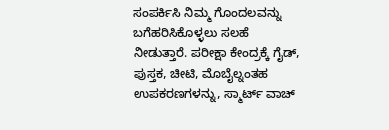ಸಂಪರ್ಕಿಸಿ ನಿಮ್ಮ ಗೊಂದಲವನ್ನು ಬಗೆಹರಿಸಿಕೊಳ್ಳಲು ಸಲಹೆ ನೀಡುತ್ತಾರೆ. ಪರೀಕ್ಷಾ ಕೇಂದ್ರಕ್ಕೆ ಗೈಡ್, ಪುಸ್ತಕ, ಚೀಟಿ, ಮೊಬೈಲ್ನಂತಹ ಉಪಕರಣಗಳನ್ನು, ಸ್ಮಾರ್ಟ್ ವಾಚ್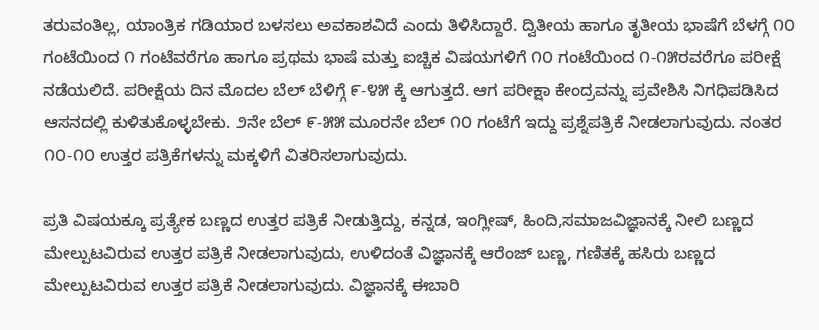ತರುವಂತಿಲ್ಲ, ಯಾಂತ್ರಿಕ ಗಡಿಯಾರ ಬಳಸಲು ಅವಕಾಶವಿದೆ ಎಂದು ತಿಳಿಸಿದ್ದಾರೆ. ದ್ವಿತೀಯ ಹಾಗೂ ತೃತೀಯ ಭಾಷೆಗೆ ಬೆಳಗ್ಗೆ ೧೦ ಗಂಟೆಯಿಂದ ೧ ಗಂಟೆವರೆಗೂ ಹಾಗೂ ಪ್ರಥಮ ಭಾಷೆ ಮತ್ತು ಐಚ್ಚಿಕ ವಿಷಯಗಳಿಗೆ ೧೦ ಗಂಟೆಯಿಂದ ೧-೧೫ರವರೆಗೂ ಪರೀಕ್ಷೆ ನಡೆಯಲಿದೆ. ಪರೀಕ್ಷೆಯ ದಿನ ಮೊದಲ ಬೆಲ್ ಬೆಳಿಗ್ಗೆ ೯-೪೫ ಕ್ಕೆ ಆಗುತ್ತದೆ. ಆಗ ಪರೀಕ್ಷಾ ಕೇಂದ್ರವನ್ನು ಪ್ರವೇಶಿಸಿ ನಿಗಧಿಪಡಿಸಿದ ಆಸನದಲ್ಲಿ ಕುಳಿತುಕೊಳ್ಳಬೇಕು. ೨ನೇ ಬೆಲ್ ೯-೫೫ ಮೂರನೇ ಬೆಲ್ ೧೦ ಗಂಟೆಗೆ ಇದ್ದು ಪ್ರಶ್ನೆಪತ್ರಿಕೆ ನೀಡಲಾಗುವುದು. ನಂತರ ೧೦-೧೦ ಉತ್ತರ ಪತ್ರಿಕೆಗಳನ್ನು ಮಕ್ಕಳಿಗೆ ವಿತರಿಸಲಾಗುವುದು.

ಪ್ರತಿ ವಿಷಯಕ್ಕೂ ಪ್ರತ್ಯೇಕ ಬಣ್ಣದ ಉತ್ತರ ಪತ್ರಿಕೆ ನೀಡುತ್ತಿದ್ದು, ಕನ್ನಡ, ಇಂಗ್ಲೀಷ್, ಹಿಂದಿ,ಸಮಾಜವಿಜ್ಞಾನಕ್ಕೆ ನೀಲಿ ಬಣ್ಣದ ಮೇಲ್ಪುಟವಿರುವ ಉತ್ತರ ಪತ್ರಿಕೆ ನೀಡಲಾಗುವುದು, ಉಳಿದಂತೆ ವಿಜ್ಞಾನಕ್ಕೆ ಆರೆಂಜ್ ಬಣ್ಣ, ಗಣಿತಕ್ಕೆ ಹಸಿರು ಬಣ್ಣದ ಮೇಲ್ಪುಟವಿರುವ ಉತ್ತರ ಪತ್ರಿಕೆ ನೀಡಲಾಗುವುದು. ವಿಜ್ಞಾನಕ್ಕೆ ಈಬಾರಿ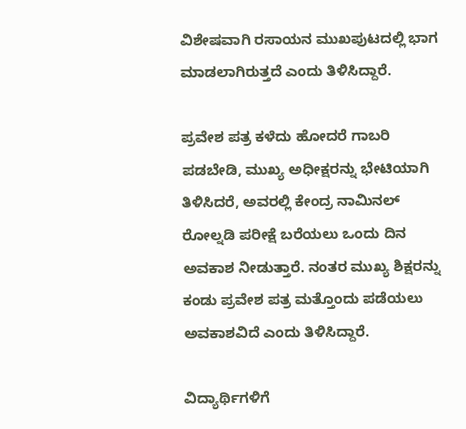ವಿಶೇಷವಾಗಿ ರಸಾಯನ ಮುಖಪುಟದಲ್ಲಿ ಭಾಗ ಮಾಡಲಾಗಿರುತ್ತದೆ ಎಂದು ತಿಳಿಸಿದ್ದಾರೆ.

ಪ್ರವೇಶ ಪತ್ರ ಕಳೆದು ಹೋದರೆ ಗಾಬರಿ ಪಡಬೇಡಿ, ಮುಖ್ಯ ಅಧೀಕ್ಷರನ್ನು ಭೇಟಿಯಾಗಿ ತಿಳಿಸಿದರೆ, ಅವರಲ್ಲಿ ಕೇಂದ್ರ ನಾಮಿನಲ್ ರೋಲ್ನಡಿ ಪರೀಕ್ಷೆ ಬರೆಯಲು ಒಂದು ದಿನ ಅವಕಾಶ ನೀಡುತ್ತಾರೆ. ನಂತರ ಮುಖ್ಯ ಶಿಕ್ಷರನ್ನು ಕಂಡು ಪ್ರವೇಶ ಪತ್ರ ಮತ್ತೊಂದು ಪಡೆಯಲು ಅವಕಾಶವಿದೆ ಎಂದು ತಿಳಿಸಿದ್ದಾರೆ.

ವಿದ್ಯಾರ್ಥಿಗಳಿಗೆ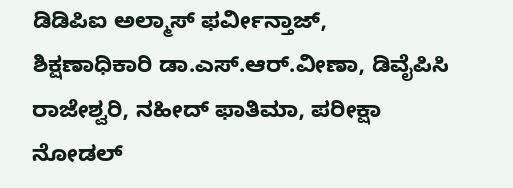ಡಿಡಿಪಿಐ ಅಲ್ಮಾಸ್ ಫರ್ವೀನ್ತಾಜ್, ಶಿಕ್ಷಣಾಧಿಕಾರಿ ಡಾ.ಎಸ್.ಆರ್.ವೀಣಾ, ಡಿವೈಪಿಸಿ ರಾಜೇಶ್ವರಿ, ನಹೀದ್ ಫಾತಿಮಾ, ಪರೀಕ್ಷಾ ನೋಡಲ್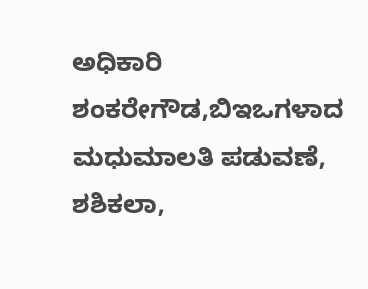ಅಧಿಕಾರಿ ಶಂಕರೇಗೌಡ,ಬಿಇಒಗಳಾದ ಮಧುಮಾಲತಿ ಪಡುವಣೆ, ಶಶಿಕಲಾ,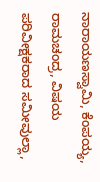ನಾರಾಯಣಸ್ವಾಮಿ, ಕೆಂಪಯ್ಯ, ರಾಮಚಂದ್ರ, ವಿಷಯ ಪರಿವೀಕ್ಷಕರಾದ ಸಮೀವುಲ್ಲಾ,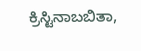ಕ್ರಿಸ್ಟಿನಾಬಬಿತಾ,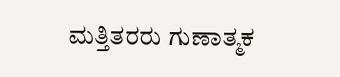ಮತ್ತಿತರರು ಗುಣಾತ್ಮಕ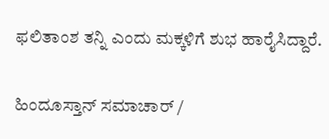ಫಲಿತಾಂಶ ತನ್ನಿ ಎಂದು ಮಕ್ಕಳಿಗೆ ಶುಭ ಹಾರೈಸಿದ್ದಾರೆ.

ಹಿಂದೂಸ್ತಾನ್ ಸಮಾಚಾರ್ /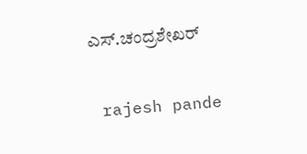ಎಸ್.ಚಂದ್ರಶೇಖರ್


 rajesh pande